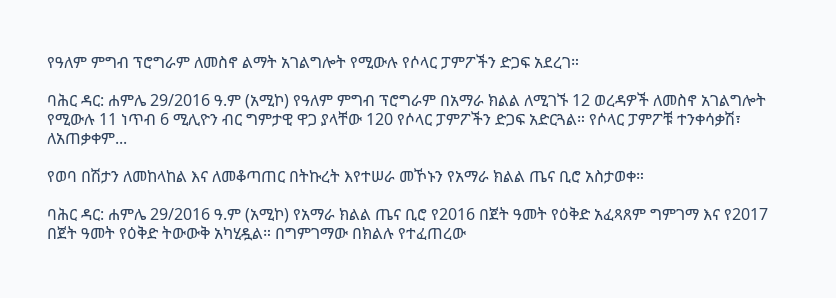የዓለም ምግብ ፕሮግራም ለመስኖ ልማት አገልግሎት የሚውሉ የሶላር ፓምፖችን ድጋፍ አደረገ።

ባሕር ዳር: ሐምሌ 29/2016 ዓ.ም (አሚኮ) የዓለም ምግብ ፕሮግራም በአማራ ክልል ለሚገኙ 12 ወረዳዎች ለመስኖ አገልግሎት የሚውሉ 11 ነጥብ 6 ሚሊዮን ብር ግምታዊ ዋጋ ያላቸው 120 የሶላር ፓምፖችን ድጋፍ አድርጓል። የሶላር ፓምፖቹ ተንቀሳቃሽ፣ ለአጠቃቀም...

የወባ በሽታን ለመከላከል እና ለመቆጣጠር በትኩረት እየተሠራ መኾኑን የአማራ ክልል ጤና ቢሮ አስታወቀ።

ባሕር ዳር: ሐምሌ 29/2016 ዓ.ም (አሚኮ) የአማራ ክልል ጤና ቢሮ የ2016 በጀት ዓመት የዕቅድ አፈጻጸም ግምገማ እና የ2017 በጀት ዓመት የዕቅድ ትውውቅ አካሂዷል። በግምገማው በክልሉ የተፈጠረው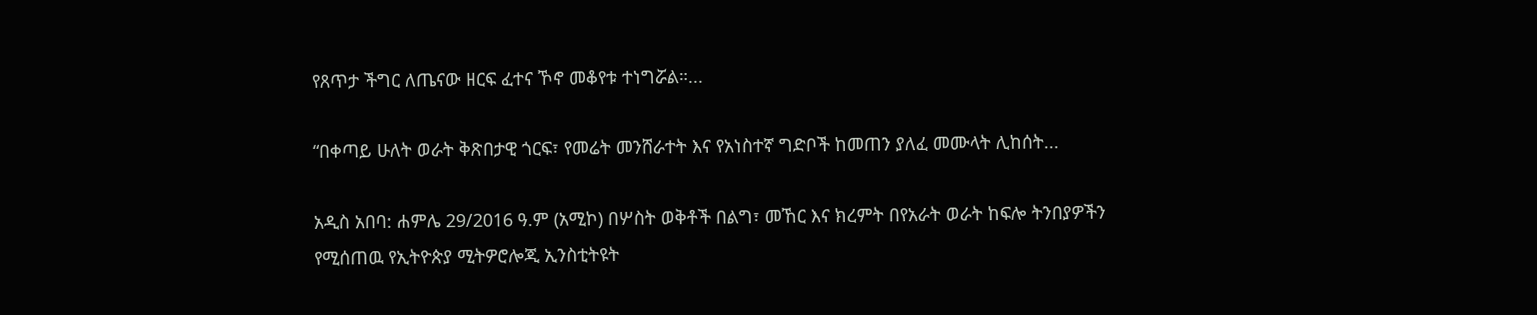የጸጥታ ችግር ለጤናው ዘርፍ ፈተና ኾኖ መቆየቱ ተነግሯል።...

“በቀጣይ ሁለት ወራት ቅጽበታዊ ጎርፍ፣ የመሬት መንሸራተት እና የአነስተኛ ግድቦች ከመጠን ያለፈ መሙላት ሊከሰት...

አዲስ አበባ: ሐምሌ 29/2016 ዓ.ም (አሚኮ) በሦስት ወቅቶች በልግ፣ መኸር እና ክረምት በየአራት ወራት ከፍሎ ትንበያዎችን የሚሰጠዉ የኢትዮጵያ ሚትዎሮሎጂ ኢንስቲትዩት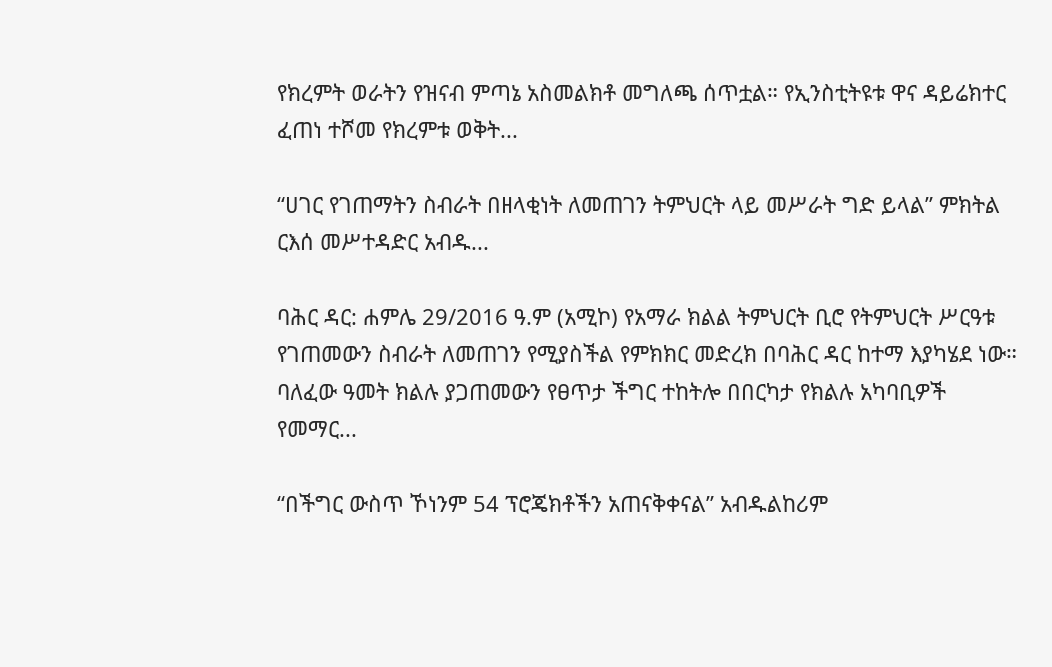የክረምት ወራትን የዝናብ ምጣኔ አስመልክቶ መግለጫ ሰጥቷል። የኢንስቲትዩቱ ዋና ዳይሬክተር ፈጠነ ተሾመ የክረምቱ ወቅት...

“ሀገር የገጠማትን ስብራት በዘላቂነት ለመጠገን ትምህርት ላይ መሥራት ግድ ይላል” ምክትል ርእሰ መሥተዳድር አብዱ...

ባሕር ዳር: ሐምሌ 29/2016 ዓ.ም (አሚኮ) የአማራ ክልል ትምህርት ቢሮ የትምህርት ሥርዓቱ የገጠመውን ስብራት ለመጠገን የሚያስችል የምክክር መድረክ በባሕር ዳር ከተማ እያካሄደ ነው። ባለፈው ዓመት ክልሉ ያጋጠመውን የፀጥታ ችግር ተከትሎ በበርካታ የክልሉ አካባቢዎች የመማር...

“በችግር ውስጥ ኾነንም 54 ፕሮጄክቶችን አጠናቅቀናል” አብዱልከሪም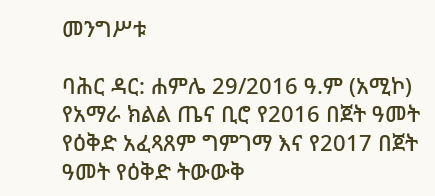መንግሥቱ

ባሕር ዳር: ሐምሌ 29/2016 ዓ.ም (አሚኮ) የአማራ ክልል ጤና ቢሮ የ2016 በጀት ዓመት የዕቅድ አፈጻጸም ግምገማ እና የ2017 በጀት ዓመት የዕቅድ ትውውቅ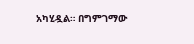አካሂዷል። በግምገማው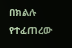በክልሉ የተፈጠረው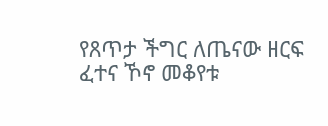የጸጥታ ችግር ለጤናው ዘርፍ ፈተና ኾኖ መቆየቱ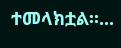ተመላክቷል።...